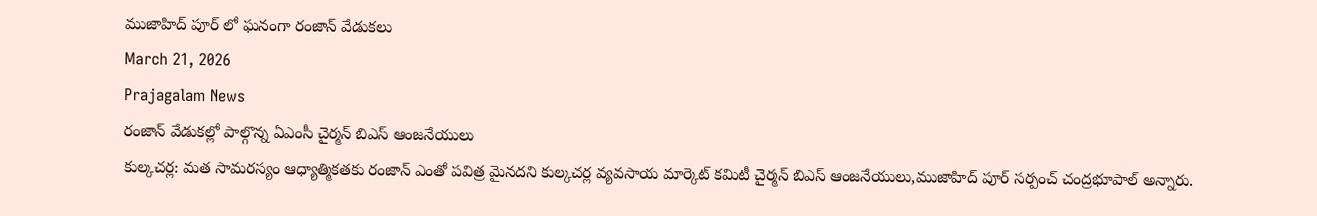ముజాహిద్ పూర్ లో ఘనంగా రంజాన్ వేడుకలు
March 21, 2026
Prajagalam News
రంజాన్ వేడుకల్లో పాల్గొన్న ఏఎంసీ చైర్మన్ బిఎస్ ఆంజనేయులు
కుల్కచర్ల: మత సామరస్యం ఆధ్యాత్మికతకు రంజాన్ ఎంతో పవిత్ర మైనదని కుల్కచర్ల వ్యవసాయ మార్కెట్ కమిటీ చైర్మన్ బిఎస్ ఆంజనేయులు,ముజాహిద్ పూర్ సర్పంచ్ చంద్రభూపాల్ అన్నారు.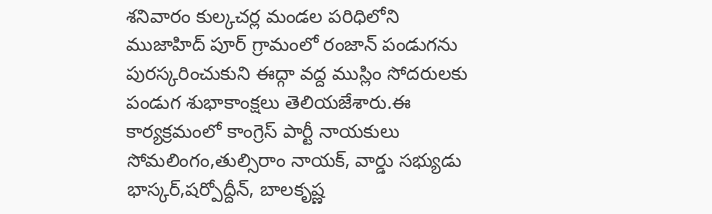శనివారం కుల్కచర్ల మండల పరిధిలోని ముజాహిద్ పూర్ గ్రామంలో రంజాన్ పండుగను పురస్కరించుకుని ఈద్గా వద్ద ముస్లిం సోదరులకు పండుగ శుభాకాంక్షలు తెలియజేశారు.ఈ కార్యక్రమంలో కాంగ్రెస్ పార్టీ నాయకులు సోమలింగం,తుల్సిరాం నాయక్, వార్డు సభ్యుడు భాస్కర్,షర్పోద్దీన్, బాలకృష్ణ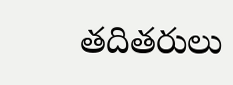తదితరులు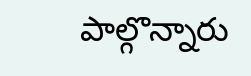పాల్గొన్నారు